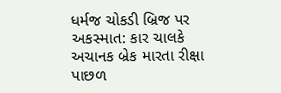ધર્મજ ચોકડી બ્રિજ પર અકસ્માત: કાર ચાલકે અચાનક બ્રેક મારતા રીક્ષા પાછળ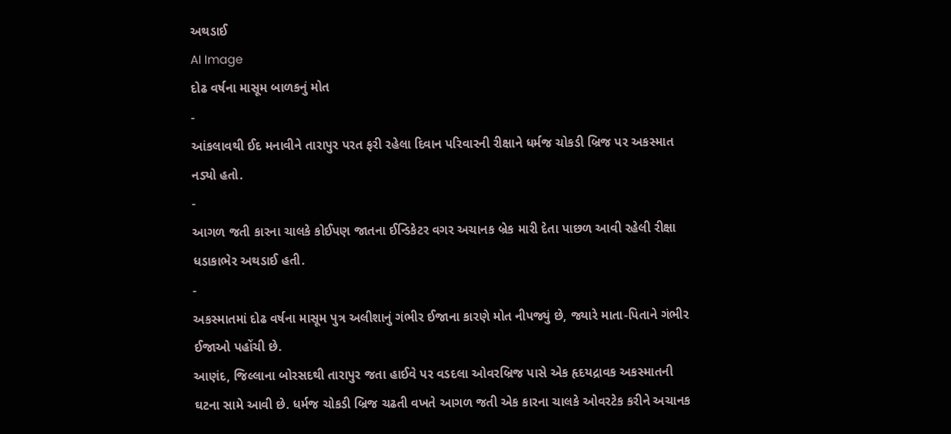અથડાઈ
AI Image
દોઢ વર્ષના માસૂમ બાળકનું મોત
-
આંકલાવથી ઈદ મનાવીને તારાપુર પરત ફરી રહેલા દિવાન પરિવારની રીક્ષાને ધર્મજ ચોકડી બ્રિજ પર અકસ્માત નડ્યો હતો.
-
આગળ જતી કારના ચાલકે કોઈપણ જાતના ઈન્ડિકેટર વગર અચાનક બ્રેક મારી દેતા પાછળ આવી રહેલી રીક્ષા ધડાકાભેર અથડાઈ હતી.
-
અકસ્માતમાં દોઢ વર્ષના માસૂમ પુત્ર અલીશાનું ગંભીર ઈજાના કારણે મોત નીપજ્યું છે, જ્યારે માતા-પિતાને ગંભીર ઈજાઓ પહોંચી છે.
આણંદ, જિલ્લાના બોરસદથી તારાપુર જતા હાઈવે પર વડદલા ઓવરબ્રિજ પાસે એક હૃદયદ્રાવક અકસ્માતની ઘટના સામે આવી છે. ધર્મજ ચોકડી બ્રિજ ચઢતી વખતે આગળ જતી એક કારના ચાલકે ઓવરટેક કરીને અચાનક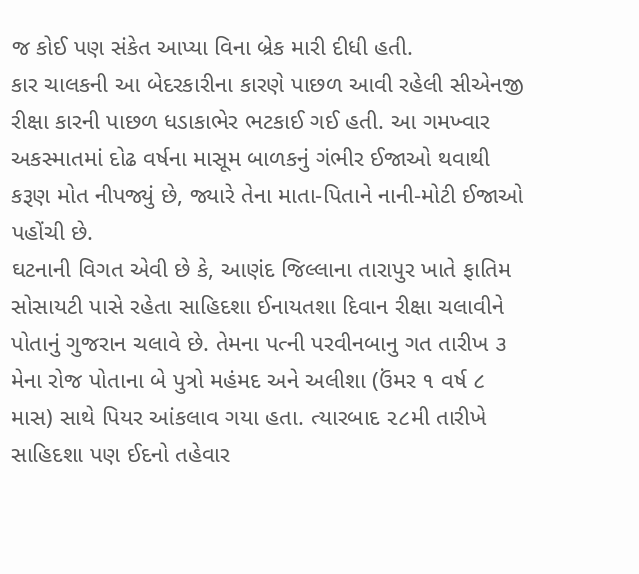જ કોઈ પણ સંકેત આપ્યા વિના બ્રેક મારી દીધી હતી.
કાર ચાલકની આ બેદરકારીના કારણે પાછળ આવી રહેલી સીએનજી રીક્ષા કારની પાછળ ધડાકાભેર ભટકાઈ ગઈ હતી. આ ગમખ્વાર અકસ્માતમાં દોઢ વર્ષના માસૂમ બાળકનું ગંભીર ઈજાઓ થવાથી કરૂણ મોત નીપજ્યું છે, જ્યારે તેના માતા-પિતાને નાની-મોટી ઈજાઓ પહોંચી છે.
ઘટનાની વિગત એવી છે કે, આણંદ જિલ્લાના તારાપુર ખાતે ફાતિમ સોસાયટી પાસે રહેતા સાહિદશા ઈનાયતશા દિવાન રીક્ષા ચલાવીને પોતાનું ગુજરાન ચલાવે છે. તેમના પત્ની પરવીનબાનુ ગત તારીખ ૩ મેના રોજ પોતાના બે પુત્રો મહંમદ અને અલીશા (ઉંમર ૧ વર્ષ ૮ માસ) સાથે પિયર આંકલાવ ગયા હતા. ત્યારબાદ ૨૮મી તારીખે સાહિદશા પણ ઈદનો તહેવાર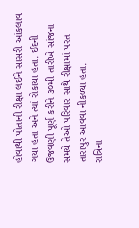હોવાથી પોતાની રીક્ષા લઈને સાસરી આંકલાવ ગયા હતા અને ત્યાં રોકાયા હતા. ઈદની ઉજવણી પૂર્ણ કરીને ૩૦મી તારીખે સાંજના સમયે તેઓ પરિવાર સાથે રીક્ષામાં પરત તારાપુર આવવા નીકળ્યા હતા.
રાત્રિના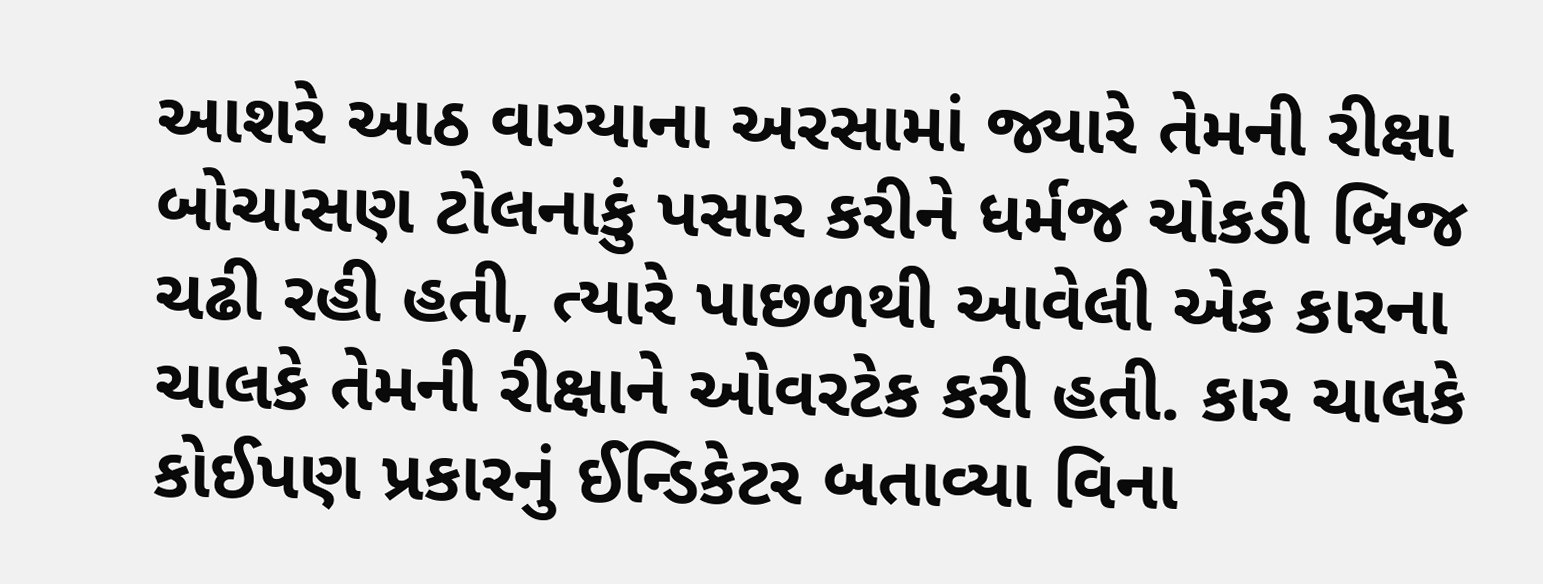આશરે આઠ વાગ્યાના અરસામાં જ્યારે તેમની રીક્ષા બોચાસણ ટોલનાકું પસાર કરીને ધર્મજ ચોકડી બ્રિજ ચઢી રહી હતી, ત્યારે પાછળથી આવેલી એક કારના ચાલકે તેમની રીક્ષાને ઓવરટેક કરી હતી. કાર ચાલકે કોઈપણ પ્રકારનું ઈન્ડિકેટર બતાવ્યા વિના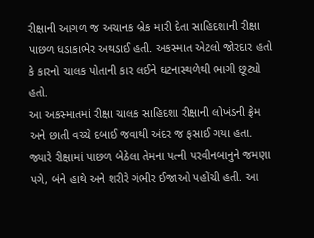રીક્ષાની આગળ જ અચાનક બ્રેક મારી દેતા સાહિદશાની રીક્ષા પાછળ ધડાકાભેર અથડાઈ હતી. અકસ્માત એટલો જોરદાર હતો કે કારનો ચાલક પોતાની કાર લઈને ઘટનાસ્થળેથી ભાગી છૂટ્યો હતો.
આ અકસ્માતમાં રીક્ષા ચાલક સાહિદશા રીક્ષાની લોખંડની ફ્રેમ અને છાતી વચ્ચે દબાઈ જવાથી અંદર જ ફસાઈ ગયા હતા. જ્યારે રીક્ષામાં પાછળ બેઠેલા તેમના પત્ની પરવીનબાનુને જમણા પગે, બંને હાથે અને શરીરે ગંભીર ઈજાઓ પહોંચી હતી. આ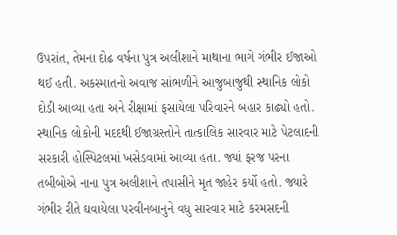ઉપરાંત, તેમના દોઢ વર્ષના પુત્ર અલીશાને માથાના ભાગે ગંભીર ઈજાઓ થઈ હતી. અકસ્માતનો અવાજ સાંભળીને આજુબાજુથી સ્થાનિક લોકો દોડી આવ્યા હતા અને રીક્ષામાં ફસાયેલા પરિવારને બહાર કાઢ્યો હતો.
સ્થાનિક લોકોની મદદથી ઈજાગ્રસ્તોને તાત્કાલિક સારવાર માટે પેટલાદની સરકારી હોસ્પિટલમાં ખસેડવામાં આવ્યા હતા. જ્યાં ફરજ પરના તબીબોએ નાના પુત્ર અલીશાને તપાસીને મૃત જાહેર કર્યો હતો. જ્યારે ગંભીર રીતે ઘવાયેલા પરવીનબાનુને વધુ સારવાર માટે કરમસદની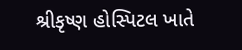શ્રીકૃષ્ણ હોસ્પિટલ ખાતે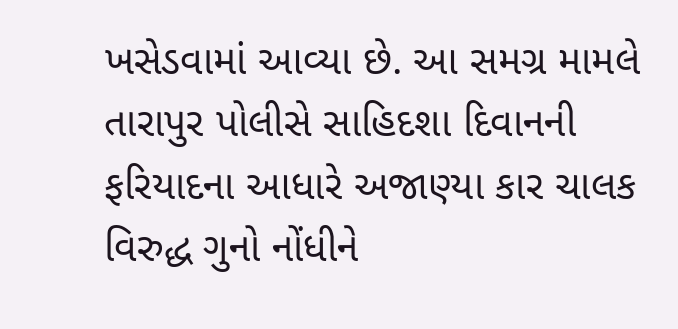ખસેડવામાં આવ્યા છે. આ સમગ્ર મામલે તારાપુર પોલીસે સાહિદશા દિવાનની ફરિયાદના આધારે અજાણ્યા કાર ચાલક વિરુદ્ધ ગુનો નોંધીને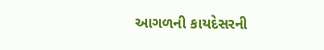આગળની કાયદેસરની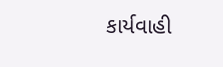કાર્યવાહી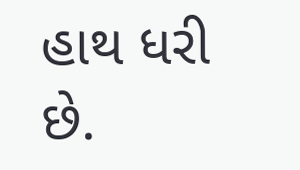હાથ ધરી છે.